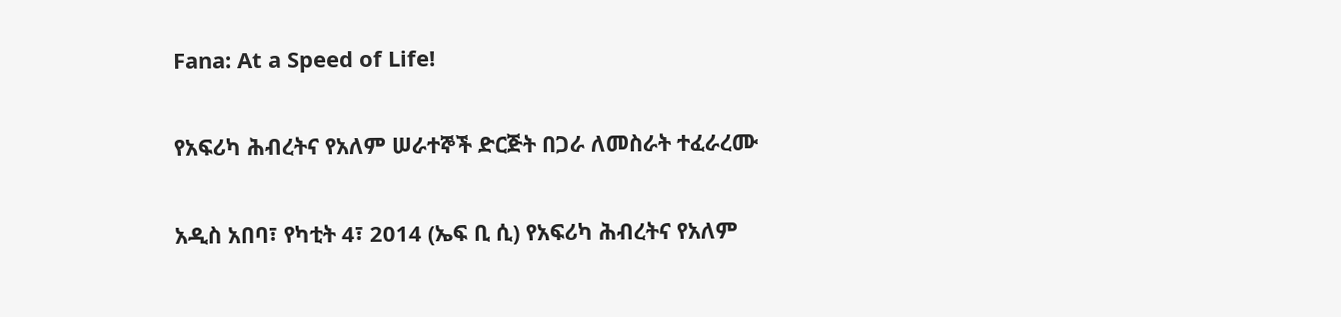Fana: At a Speed of Life!

የአፍሪካ ሕብረትና የአለም ሠራተኞች ድርጅት በጋራ ለመስራት ተፈራረሙ

አዲስ አበባ፣ የካቲት 4፣ 2014 (ኤፍ ቢ ሲ) የአፍሪካ ሕብረትና የአለም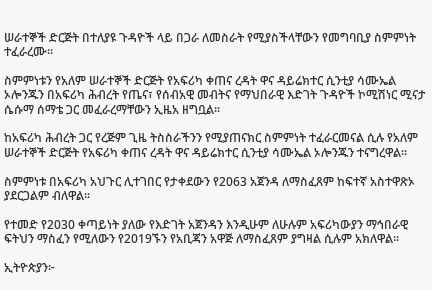ሠራተኞች ድርጅት በተለያዩ ጉዳዮች ላይ በጋራ ለመስራት የሚያስችላቸውን የመግባቢያ ስምምነት ተፈራረሙ።

ስምምነቱን የአለም ሠራተኞች ድርጅት የአፍሪካ ቀጠና ረዳት ዋና ዳይሬክተር ሲንቲያ ሳሙኤል ኦሎንጁን በአፍሪካ ሕብረት የጤና፣ የሰብአዊ መብትና የማህበራዊ እድገት ጉዳዮች ኮሚሽነር ሚናታ ሴሱማ ሰማቴ ጋር መፈራረማቸውን ኢዜአ ዘግቧል፡፡

ከአፍሪካ ሕብረት ጋር የረጅም ጊዜ ትስስራችንን የሚያጠናክር ስምምነት ተፈራርመናል ሲሉ የአለም ሠራተኞች ድርጅት የአፍሪካ ቀጠና ረዳት ዋና ዳይሬክተር ሲንቲያ ሳሙኤል ኦሎንጁን ተናግረዋል፡፡

ስምምነቱ በአፍሪካ አህጉር ሊተገበር የታቀደውን የ2063 አጀንዳ ለማስፈጸም ከፍተኛ አስተዋጽኦ ያደርጋልም ብለዋል፡፡

የተመድ የ2030 ቀጣይነት ያለው የእድገት አጀንዳን እንዲሁም ለሁሉም አፍሪካውያን ማኅበራዊ ፍትህን ማስፈን የሚለውን የ2019ኙን የአቢጃን አዋጅ ለማስፈጸም ያግዛል ሲሉም አክለዋል፡፡

ኢትዮጵያን፦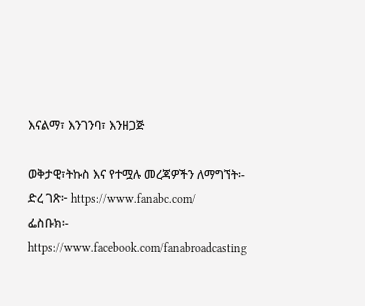እናልማ፣ እንገንባ፣ እንዘጋጅ

ወቅታዊ፣ትኩስ እና የተሟሉ መረጃዎችን ለማግኘት፡-
ድረ ገጽ፦ https://www.fanabc.com/
ፌስቡክ፡- https://www.facebook.com/fanabroadcasting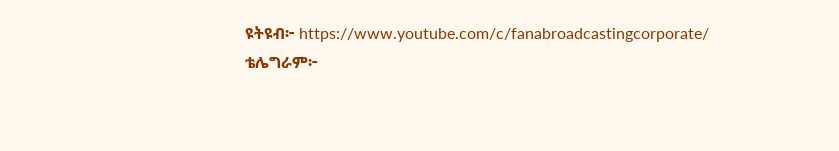ዩትዩብ፦ https://www.youtube.com/c/fanabroadcastingcorporate/
ቴሌግራም፦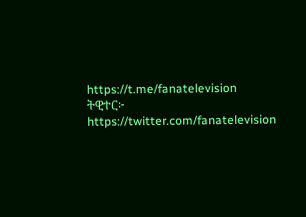https://t.me/fanatelevision
ትዊተር፦ https://twitter.com/fanatelevision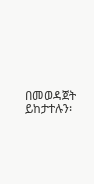በመወዳጀት ይከታተሉን፡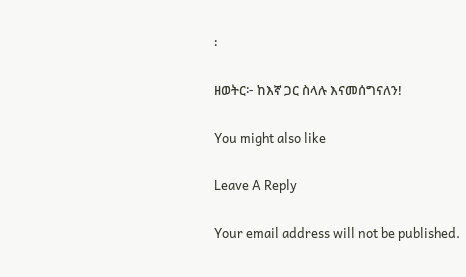፡

ዘወትር፦ ከእኛ ጋር ስላሉ እናመሰግናለን!

You might also like

Leave A Reply

Your email address will not be published.